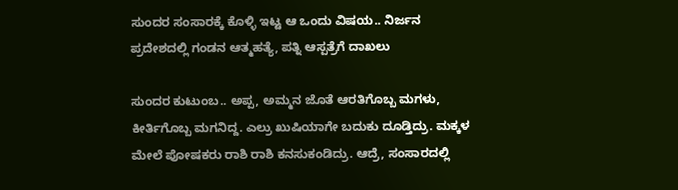ಸುಂದರ ಸಂಸಾರಕ್ಕೆ ಕೊಳ್ಳಿ ಇಟ್ಟ ಆ ಒಂದು ವಿಷಯ.. ನಿರ್ಜನ ಪ್ರದೇಶದಲ್ಲಿ ಗಂಡನ ಆತ್ಮಹತ್ಯೆ, ಪತ್ನಿ ಆಸ್ಪತ್ರೆಗೆ ದಾಖಲು

ಸುಂದರ ಕುಟುಂಬ.. ಅಪ್ಪ, ಅಮ್ಮನ ಜೊತೆ ಆರತಿಗೊಬ್ಬ ಮಗಳು, ಕೀರ್ತಿಗೊಬ್ಬ ಮಗನಿದ್ದ. ಎಲ್ರು ಖುಷಿಯಾಗೇ ಬದುಕು ದೂಡ್ತಿದ್ರು. ಮಕ್ಕಳ ಮೇಲೆ ಪೋಷಕರು ರಾಶಿ ರಾಶಿ ಕನಸುಕಂಡಿದ್ರು. ಆದ್ರೆ, ಸಂಸಾರದಲ್ಲಿ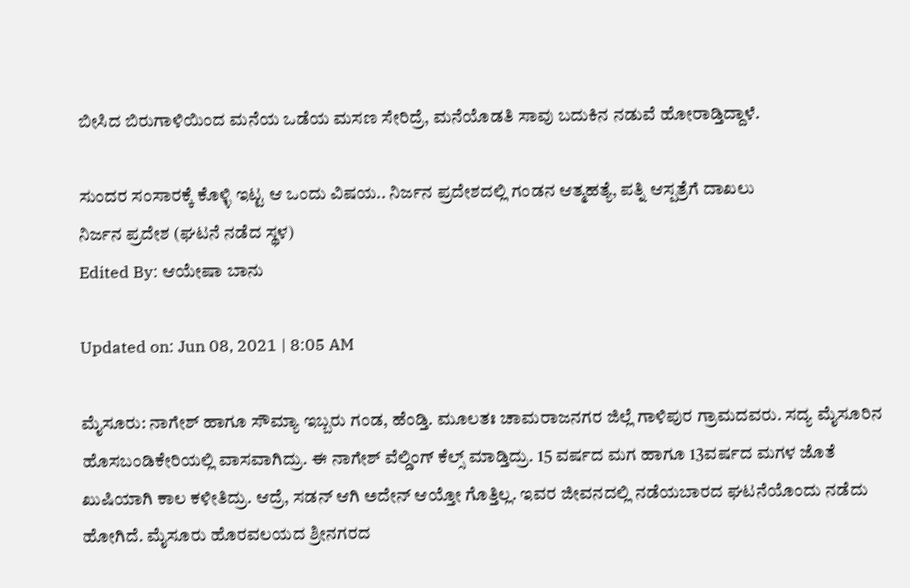ಬೀಸಿದ ಬಿರುಗಾಳಿಯಿಂದ ಮನೆಯ ಒಡೆಯ ಮಸಣ ಸೇರಿದ್ರೆ, ಮನೆಯೊಡತಿ ಸಾವು ಬದುಕಿನ ನಡುವೆ ಹೋರಾಡ್ತಿದ್ದಾಳೆ.

ಸುಂದರ ಸಂಸಾರಕ್ಕೆ ಕೊಳ್ಳಿ ಇಟ್ಟ ಆ ಒಂದು ವಿಷಯ.. ನಿರ್ಜನ ಪ್ರದೇಶದಲ್ಲಿ ಗಂಡನ ಆತ್ಮಹತ್ಯೆ, ಪತ್ನಿ ಆಸ್ಪತ್ರೆಗೆ ದಾಖಲು
ನಿರ್ಜನ ಪ್ರದೇಶ (ಘಟನೆ ನಡೆದ ಸ್ಥಳ)
Edited By: ಆಯೇಷಾ ಬಾನು

Updated on: Jun 08, 2021 | 8:05 AM

ಮೈಸೂರು: ನಾಗೇಶ್ ಹಾಗೂ ಸೌಮ್ಯಾ ಇಬ್ಬರು ಗಂಡ, ಹೆಂಡ್ತಿ. ಮೂಲತಃ ಚಾಮರಾಜನಗರ ಜಿಲ್ಲೆ ಗಾಳಿಪುರ ಗ್ರಾಮದವರು. ಸದ್ಯ ಮೈಸೂರಿನ ಹೊಸಬಂಡಿಕೇರಿಯಲ್ಲಿ ವಾಸವಾಗಿದ್ರು. ಈ ನಾಗೇಶ್ ವೆಲ್ಡಿಂಗ್ ಕೆಲ್ಸ್ ಮಾಡ್ತಿದ್ರು. 15 ವರ್ಷದ ಮಗ ಹಾಗೂ 13ವರ್ಷದ ಮಗಳ ಜೊತೆ ಖುಷಿಯಾಗಿ ಕಾಲ ಕಳೀತಿದ್ರು. ಆದ್ರೆ, ಸಡನ್ ಆಗಿ ಅದೇನ್ ಆಯ್ತೋ ಗೊತ್ತಿಲ್ಲ. ಇವರ ಜೀವನದಲ್ಲಿ ನಡೆಯಬಾರದ ಘಟನೆಯೊಂದು ನಡೆದು ಹೋಗಿದೆ. ಮೈಸೂರು ಹೊರವಲಯದ ಶ್ರೀನಗರದ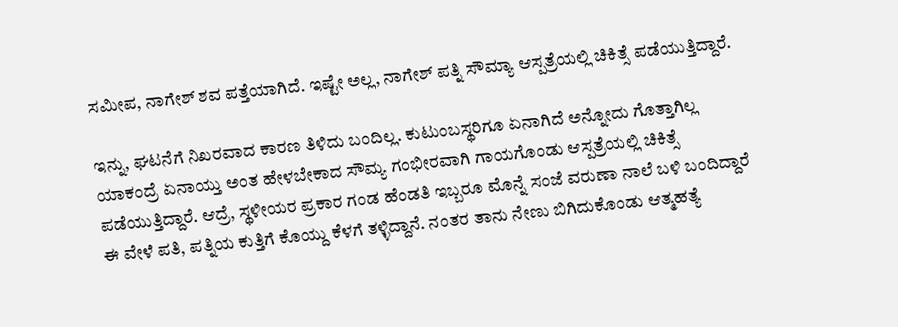ಸಮೀಪ, ನಾಗೇಶ್ ಶವ ಪತ್ತೆಯಾಗಿದೆ. ಇಷ್ಟೇ ಅಲ್ಲ, ನಾಗೇಶ್ ಪತ್ನಿ ಸೌಮ್ಯಾ ಆಸ್ಪತ್ರೆಯಲ್ಲಿ ಚಿಕಿತ್ಸೆ ಪಡೆಯುತ್ತಿದ್ದಾರೆ.

ಇನ್ನು, ಘಟನೆಗೆ ನಿಖರವಾದ ಕಾರಣ ತಿಳಿದು ಬಂದಿಲ್ಲ. ಕುಟುಂಬಸ್ಥರಿಗೂ ಏನಾಗಿದೆ ಅನ್ನೋದು ಗೊತ್ತಾಗಿಲ್ಲ ಯಾಕಂದ್ರೆ ಏನಾಯ್ತು ಅಂತ ಹೇಳಬೇಕಾದ ಸೌಮ್ಯ ಗಂಭೀರವಾಗಿ ಗಾಯಗೊಂಡು ಆಸ್ಪತ್ರೆಯಲ್ಲಿ ಚಿಕಿತ್ಸೆ ಪಡೆಯುತ್ತಿದ್ದಾರೆ. ಆದ್ರೆ, ಸ್ಥಳೀಯರ ಪ್ರಕಾರ ಗಂಡ ಹೆಂಡತಿ ಇಬ್ಬರೂ ಮೊನ್ನೆ ಸಂಜೆ ವರುಣಾ ನಾಲೆ ಬಳಿ ಬಂದಿದ್ದಾರೆ ಈ ವೇಳೆ ಪತಿ, ಪತ್ನಿಯ ಕುತ್ತಿಗೆ ಕೊಯ್ದು ಕೆಳಗೆ ತಳ್ಳಿದ್ದಾನೆ. ನಂತರ ತಾನು ನೇಣು ಬಿಗಿದುಕೊಂಡು ಆತ್ಮಹತ್ಯೆ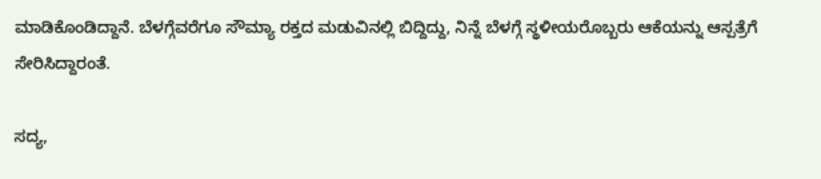ಮಾಡಿಕೊಂಡಿದ್ದಾನೆ. ಬೆಳಗ್ಗೆವರೆಗೂ ಸೌಮ್ಯಾ ರಕ್ತದ ಮಡುವಿನಲ್ಲಿ ಬಿದ್ದಿದ್ದು, ನಿನ್ನೆ ಬೆಳಗ್ಗೆ ಸ್ಥಳೀಯರೊಬ್ಬರು ಆಕೆಯನ್ನು ಆಸ್ಪತ್ರೆಗೆ ಸೇರಿಸಿದ್ದಾರಂತೆ.

ಸದ್ಯ,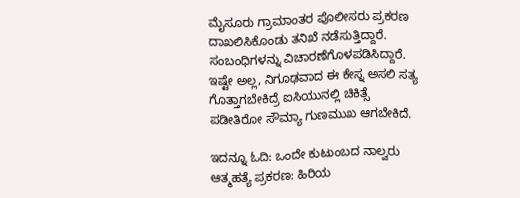ಮೈಸೂರು ಗ್ರಾಮಾಂತರ ಪೊಲೀಸರು ಪ್ರಕರಣ ದಾಖಲಿಸಿಕೊಂಡು ತನಿಖೆ ನಡೆಸುತ್ತಿದ್ದಾರೆ. ಸಂಬಂಧಿಗಳನ್ನು ವಿಚಾರಣೆಗೊಳಪಡಿಸಿದ್ದಾರೆ. ಇಷ್ಟೇ ಅಲ್ಲ, ನಿಗೂಢವಾದ ಈ ಕೇಸ್ನ ಅಸಲಿ ಸತ್ಯ ಗೊತ್ತಾಗಬೇಕಿದ್ರೆ ಐಸಿಯುನಲ್ಲಿ ಚಿಕಿತ್ಸೆ ಪಡೀತಿರೋ ಸೌಮ್ಯಾ ಗುಣಮುಖ ಆಗಬೇಕಿದೆ.

ಇದನ್ನೂ ಓದಿ: ಒಂದೇ ಕುಟುಂಬದ ನಾಲ್ವರು ಆತ್ಮಹತ್ಯೆ ಪ್ರಕರಣ: ಹಿರಿಯ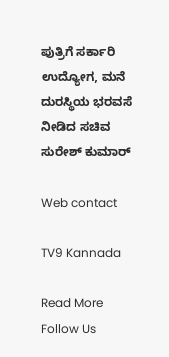ಪುತ್ರಿಗೆ ಸರ್ಕಾರಿ ಉದ್ಯೋಗ, ಮನೆ ದುರಸ್ಥಿಯ ಭರವಸೆ ನೀಡಿದ ಸಚಿವ ಸುರೇಶ್ ಕುಮಾರ್

Web contact

TV9 Kannada

Read More
Follow Us